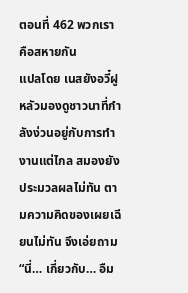ตอนที่ 462 พวกเราคือสหายกัน
แปลโดย เนสยังอวี๋ฝูหลัวมองดูชาวนาที่กำลังง่วนอยู่กับการทำงานแต่ไกล สมองยังประมวลผลไม่ทัน ตามความคิดของเผยเฉียนไม่ทัน จึงเอ่ยถาม “นี่… เกี่ยวกับ… อืม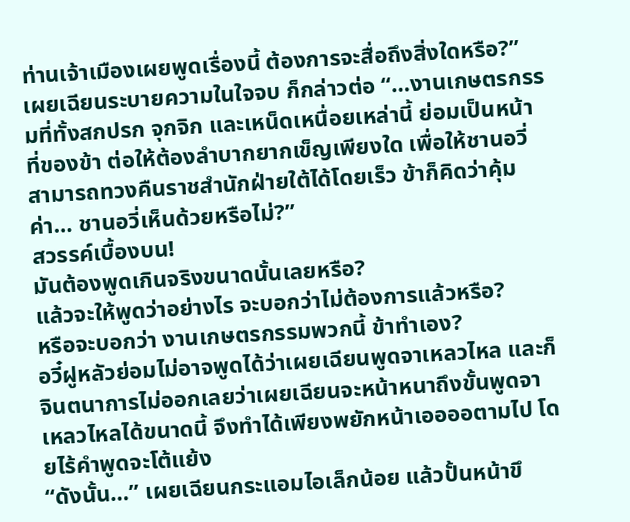ท่านเจ้าเมืองเผยพูดเรื่องนี้ ต้องการจะสื่อถึงสิ่งใดหรือ?”
เผยเฉียนระบายความในใจจบ ก็กล่าวต่อ “…งานเกษตรกรรมที่ทั้งสกปรก จุกจิก และเหน็ดเหนื่อยเหล่านี้ ย่อมเป็นหน้าที่ของข้า ต่อให้ต้องลำบากยากเข็ญเพียงใด เพื่อให้ชานอวี่สามารถทวงคืนราชสำนักฝ่ายใต้ได้โดยเร็ว ข้าก็คิดว่าคุ้มค่า… ชานอวี่เห็นด้วยหรือไม่?”
สวรรค์เบื้องบน!
มันต้องพูดเกินจริงขนาดนั้นเลยหรือ?
แล้วจะให้พูดว่าอย่างไร จะบอกว่าไม่ต้องการแล้วหรือ?
หรือจะบอกว่า งานเกษตรกรรมพวกนี้ ข้าทำเอง?
อวี๋ฝูหลัวย่อมไม่อาจพูดได้ว่าเผยเฉียนพูดจาเหลวไหล และก็จินตนาการไม่ออกเลยว่าเผยเฉียนจะหน้าหนาถึงขั้นพูดจาเหลวไหลได้ขนาดนี้ จึงทำได้เพียงพยักหน้าเออออตามไป โดยไร้คำพูดจะโต้แย้ง
“ดังนั้น…” เผยเฉียนกระแอมไอเล็กน้อย แล้วปั้นหน้าขึ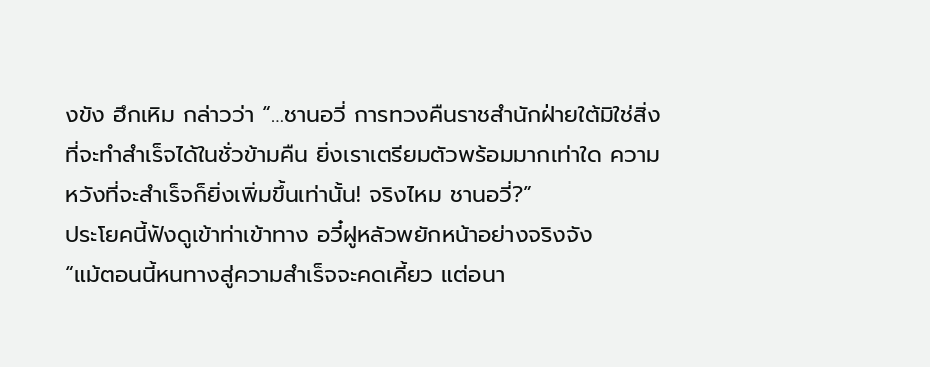งขัง ฮึกเหิม กล่าวว่า “…ชานอวี่ การทวงคืนราชสำนักฝ่ายใต้มิใช่สิ่งที่จะทำสำเร็จได้ในชั่วข้ามคืน ยิ่งเราเตรียมตัวพร้อมมากเท่าใด ความหวังที่จะสำเร็จก็ยิ่งเพิ่มขึ้นเท่านั้น! จริงไหม ชานอวี่?”
ประโยคนี้ฟังดูเข้าท่าเข้าทาง อวี๋ฝูหลัวพยักหน้าอย่างจริงจัง
“แม้ตอนนี้หนทางสู่ความสำเร็จจะคดเคี้ยว แต่อนา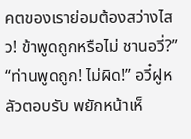คตของเราย่อมต้องสว่างไสว! ข้าพูดถูกหรือไม่ ชานอวี่?”
“ท่านพูดถูก! ไม่ผิด!” อวี๋ฝูหลัวตอบรับ พยักหน้าเห็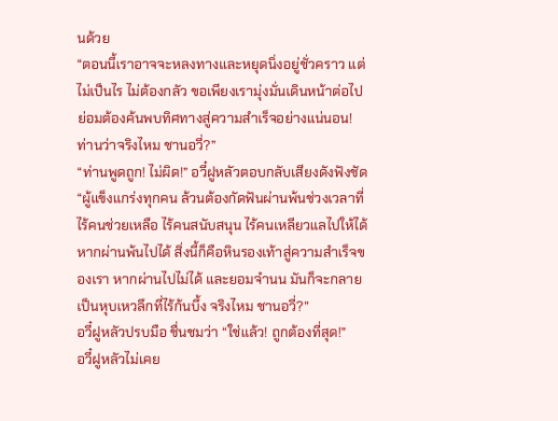นด้วย
“ตอนนี้เราอาจจะหลงทางและหยุดนิ่งอยู่ชั่วคราว แต่ไม่เป็นไร ไม่ต้องกลัว ขอเพียงเรามุ่งมั่นเดินหน้าต่อไป ย่อมต้องค้นพบทิศทางสู่ความสำเร็จอย่างแน่นอน! ท่านว่าจริงไหม ชานอวี่?”
“ท่านพูดถูก! ไม่ผิด!” อวี๋ฝูหลัวตอบกลับเสียงดังฟังชัด
“ผู้แข็งแกร่งทุกคน ล้วนต้องกัดฟันผ่านพ้นช่วงเวลาที่ไร้คนช่วยเหลือ ไร้คนสนับสนุน ไร้คนเหลียวแลไปให้ได้ หากผ่านพ้นไปได้ สิ่งนี้ก็คือหินรองเท้าสู่ความสำเร็จของเรา หากผ่านไปไม่ได้ และยอมจำนน มันก็จะกลายเป็นหุบเหวลึกที่ไร้ก้นบึ้ง จริงไหม ชานอวี่?”
อวี๋ฝูหลัวปรบมือ ชื่นชมว่า “ใช่แล้ว! ถูกต้องที่สุด!”
อวี๋ฝูหลัวไม่เคย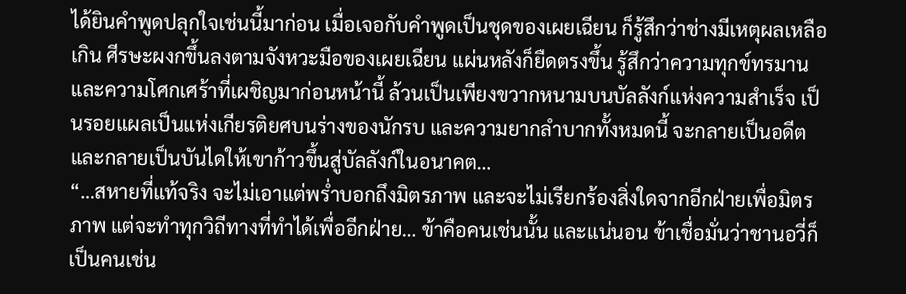ได้ยินคำพูดปลุกใจเช่นนี้มาก่อน เมื่อเจอกับคำพูดเป็นชุดของเผยเฉียน ก็รู้สึกว่าช่างมีเหตุผลเหลือเกิน ศีรษะผงกขึ้นลงตามจังหวะมือของเผยเฉียน แผ่นหลังก็ยืดตรงขึ้น รู้สึกว่าความทุกข์ทรมานและความโศกเศร้าที่เผชิญมาก่อนหน้านี้ ล้วนเป็นเพียงขวากหนามบนบัลลังก์แห่งความสำเร็จ เป็นรอยแผลเป็นแห่งเกียรติยศบนร่างของนักรบ และความยากลำบากทั้งหมดนี้ จะกลายเป็นอดีต และกลายเป็นบันไดให้เขาก้าวขึ้นสู่บัลลังก์ในอนาคต…
“…สหายที่แท้จริง จะไม่เอาแต่พร่ำบอกถึงมิตรภาพ และจะไม่เรียกร้องสิ่งใดจากอีกฝ่ายเพื่อมิตรภาพ แต่จะทำทุกวิถีทางที่ทำได้เพื่ออีกฝ่าย… ข้าคือคนเช่นนั้น และแน่นอน ข้าเชื่อมั่นว่าชานอวี่ก็เป็นคนเช่น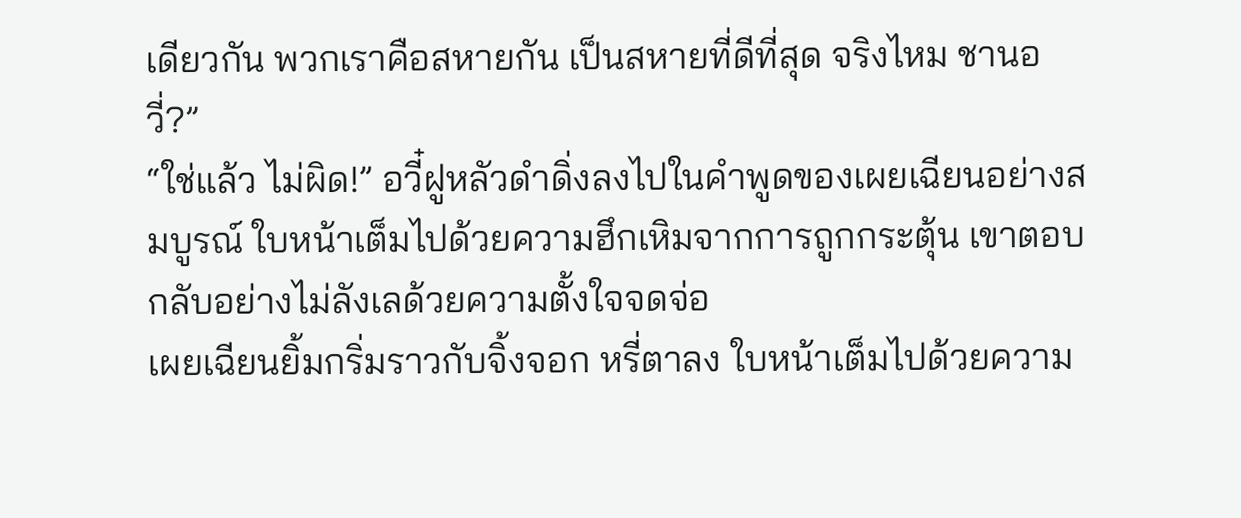เดียวกัน พวกเราคือสหายกัน เป็นสหายที่ดีที่สุด จริงไหม ชานอวี่?”
“ใช่แล้ว ไม่ผิด!” อวี๋ฝูหลัวดำดิ่งลงไปในคำพูดของเผยเฉียนอย่างสมบูรณ์ ใบหน้าเต็มไปด้วยความฮึกเหิมจากการถูกกระตุ้น เขาตอบกลับอย่างไม่ลังเลด้วยความตั้งใจจดจ่อ
เผยเฉียนยิ้มกริ่มราวกับจิ้งจอก หรี่ตาลง ใบหน้าเต็มไปด้วยความ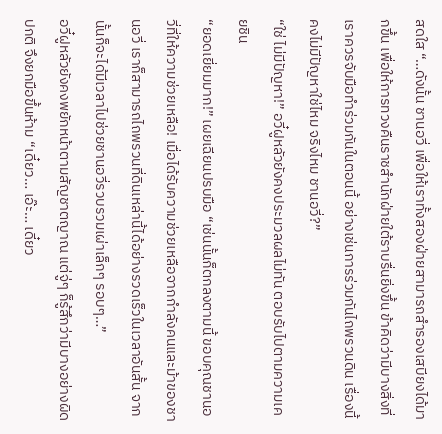สดใส “…ดังนั้น ชานอวี่ เพื่อให้เราทั้งสองฝ่ายสามารถสำรองเสบียงได้มากขึ้น เพื่อให้การทวงคืนราชสำนักฝ่ายใต้ราบรื่นยิ่งขึ้น ข้าคิดว่ามีบางสิ่งที่เราควรจับมือทำร่วมกันในตอนนี้ อย่างเช่นการร่วมกันไถพรวนดิน เรื่องนี้คงไม่มีปัญหาใช่ไหม จริงไหม ชานอวี่?”
“ใช่ ไม่มีปัญหา!” อวี๋ฝูหลัวยังคงประมวลผลไม่ทัน ตอบรับไปตามความเคยชิน
“ยอดเยี่ยมมาก!” เผยเฉียนปรบมือ “เช่นนั้นก็ตกลงตามนี้ ขอบคุณชานอวี่ที่ให้ความช่วยเหลือ! เมื่อได้รับความช่วยเหลือจากกำลังคนและม้าของชานอวี่ เราก็สามารถไถพรวนที่ดินเหล่านี้ได้อย่างรวดเร็วในเวลาอันสั้น จากนั้นก็จะได้มีเวลาไปช่วยชานอวี่รวบรวมเผ่าเล็กๆ รอบๆ…”
อวี๋ฝูหลัวยังคงพยักหน้าตามสัญชาตญาณ แต่จู่ๆ ก็รู้สึกว่ามีบางอย่างผิดปกติ จึงยกมือขึ้นห้าม “เดี๋ยว… เอ๊ะ… เดี๋ยว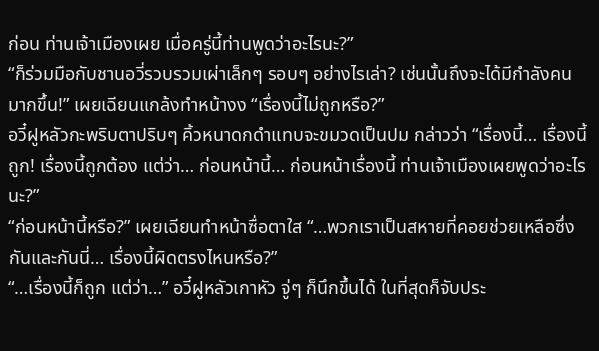ก่อน ท่านเจ้าเมืองเผย เมื่อครู่นี้ท่านพูดว่าอะไรนะ?”
“ก็ร่วมมือกับชานอวี่รวบรวมเผ่าเล็กๆ รอบๆ อย่างไรเล่า? เช่นนั้นถึงจะได้มีกำลังคนมากขึ้น!” เผยเฉียนแกล้งทำหน้างง “เรื่องนี้ไม่ถูกหรือ?”
อวี๋ฝูหลัวกะพริบตาปริบๆ คิ้วหนาดกดำแทบจะขมวดเป็นปม กล่าวว่า “เรื่องนี้… เรื่องนี้ถูก! เรื่องนี้ถูกต้อง แต่ว่า… ก่อนหน้านี้… ก่อนหน้าเรื่องนี้ ท่านเจ้าเมืองเผยพูดว่าอะไรนะ?”
“ก่อนหน้านี้หรือ?” เผยเฉียนทำหน้าซื่อตาใส “…พวกเราเป็นสหายที่คอยช่วยเหลือซึ่งกันและกันนี่… เรื่องนี้ผิดตรงไหนหรือ?”
“…เรื่องนี้ก็ถูก แต่ว่า…” อวี๋ฝูหลัวเกาหัว จู่ๆ ก็นึกขึ้นได้ ในที่สุดก็จับประ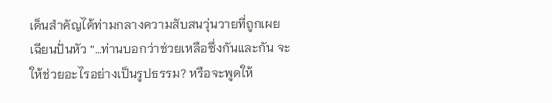เด็นสำคัญได้ท่ามกลางความสับสนวุ่นวายที่ถูกเผยเฉียนปั่นหัว “…ท่านบอกว่าช่วยเหลือซึ่งกันและกัน จะให้ช่วยอะไรอย่างเป็นรูปธรรม? หรือจะพูดให้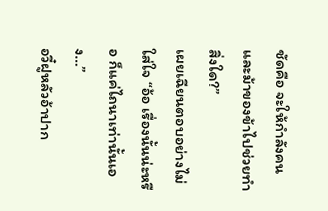ชัดคือ จะให้กำลังคนและม้าของข้าไปช่วยทำสิ่งใด?”
เผยเฉียนตอบอย่างไม่ใส่ใจ “อ้อ เรื่องนั้นน่ะหรือ ก็แค่ไถนาเท่านั้นเอง…”
อวี๋ฝูหลัวอ้าปาก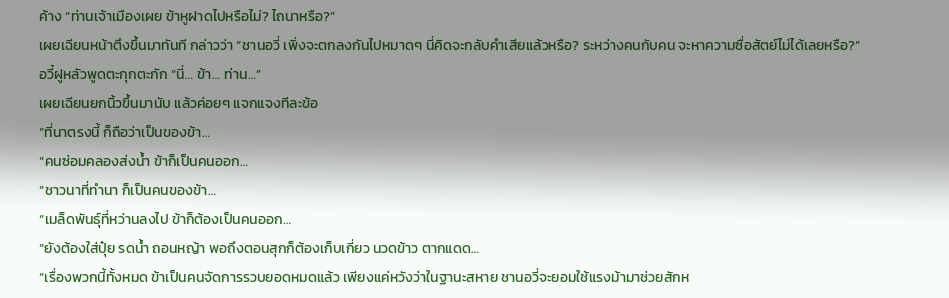ค้าง “ท่านเจ้าเมืองเผย ข้าหูฝาดไปหรือไม่? ไถนาหรือ?”
เผยเฉียนหน้าตึงขึ้นมาทันที กล่าวว่า “ชานอวี่ เพิ่งจะตกลงกันไปหมาดๆ นี่คิดจะกลับคำเสียแล้วหรือ? ระหว่างคนกับคน จะหาความซื่อสัตย์ไม่ได้เลยหรือ?”
อวี๋ฝูหลัวพูดตะกุกตะกัก “นี่… ข้า… ท่าน…”
เผยเฉียนยกนิ้วขึ้นมานับ แล้วค่อยๆ แจกแจงทีละข้อ
“ที่นาตรงนี้ ก็ถือว่าเป็นของข้า…
“คนซ่อมคลองส่งน้ำ ข้าก็เป็นคนออก…
“ชาวนาที่ทำนา ก็เป็นคนของข้า…
“เมล็ดพันธุ์ที่หว่านลงไป ข้าก็ต้องเป็นคนออก…
“ยังต้องใส่ปุ๋ย รดน้ำ ถอนหญ้า พอถึงตอนสุกก็ต้องเก็บเกี่ยว นวดข้าว ตากแดด…
“เรื่องพวกนี้ทั้งหมด ข้าเป็นคนจัดการรวบยอดหมดแล้ว เพียงแค่หวังว่าในฐานะสหาย ชานอวี่จะยอมใช้แรงม้ามาช่วยสักห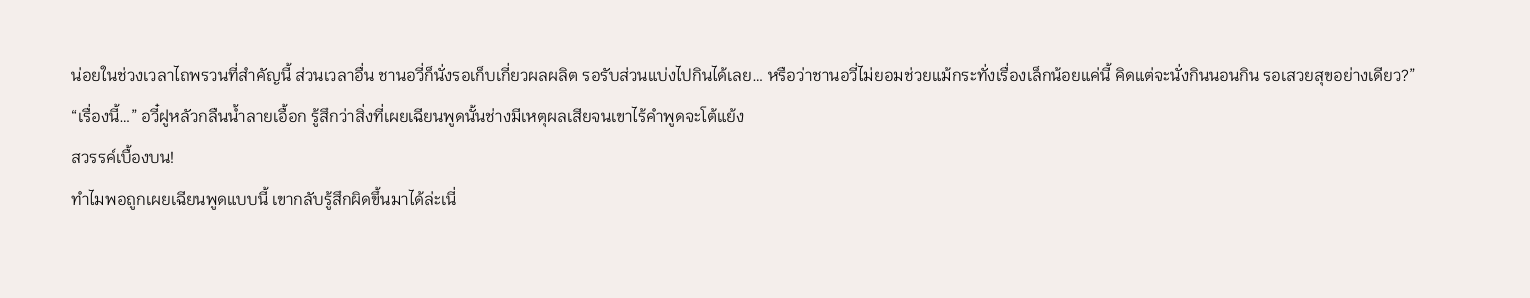น่อยในช่วงเวลาไถพรวนที่สำคัญนี้ ส่วนเวลาอื่น ชานอวี่ก็นั่งรอเก็บเกี่ยวผลผลิต รอรับส่วนแบ่งไปกินได้เลย… หรือว่าชานอวี่ไม่ยอมช่วยแม้กระทั่งเรื่องเล็กน้อยแค่นี้ คิดแต่จะนั่งกินนอนกิน รอเสวยสุขอย่างเดียว?”
“เรื่องนี้…” อวี๋ฝูหลัวกลืนน้ำลายเอื้อก รู้สึกว่าสิ่งที่เผยเฉียนพูดนั้นช่างมีเหตุผลเสียจนเขาไร้คำพูดจะโต้แย้ง
สวรรค์เบื้องบน!
ทำไมพอถูกเผยเฉียนพูดแบบนี้ เขากลับรู้สึกผิดขึ้นมาได้ล่ะเนี่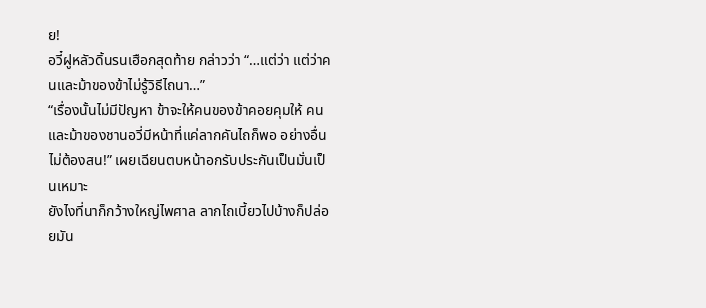ย!
อวี๋ฝูหลัวดิ้นรนเฮือกสุดท้าย กล่าวว่า “…แต่ว่า แต่ว่าคนและม้าของข้าไม่รู้วิธีไถนา…”
“เรื่องนั้นไม่มีปัญหา ข้าจะให้คนของข้าคอยคุมให้ คนและม้าของชานอวี่มีหน้าที่แค่ลากคันไถก็พอ อย่างอื่นไม่ต้องสน!” เผยเฉียนตบหน้าอกรับประกันเป็นมั่นเป็นเหมาะ
ยังไงที่นาก็กว้างใหญ่ไพศาล ลากไถเบี้ยวไปบ้างก็ปล่อยมัน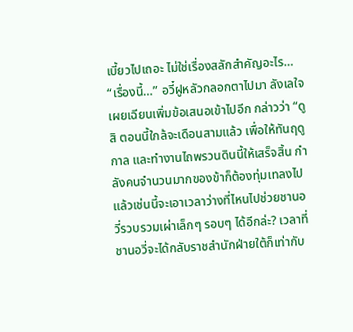เบี้ยวไปเถอะ ไม่ใช่เรื่องสลักสำคัญอะไร…
“เรื่องนี้…” อวี๋ฝูหลัวกลอกตาไปมา ลังเลใจ
เผยเฉียนเพิ่มข้อเสนอเข้าไปอีก กล่าวว่า “ดูสิ ตอนนี้ใกล้จะเดือนสามแล้ว เพื่อให้ทันฤดูกาล และทำงานไถพรวนดินนี้ให้เสร็จสิ้น กำลังคนจำนวนมากของข้าก็ต้องทุ่มเทลงไป แล้วเช่นนี้จะเอาเวลาว่างที่ไหนไปช่วยชานอวี่รวบรวมเผ่าเล็กๆ รอบๆ ได้อีกล่ะ? เวลาที่ชานอวี่จะได้กลับราชสำนักฝ่ายใต้ก็เท่ากับ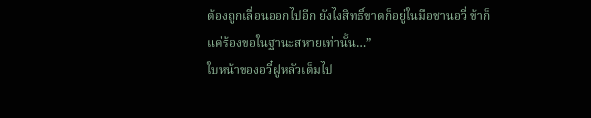ต้องถูกเลื่อนออกไปอีก ยังไงสิทธิ์ขาดก็อยู่ในมือชานอวี่ ข้าก็แค่ร้องขอในฐานะสหายเท่านั้น…”
ใบหน้าของอวี๋ฝูหลัวเต็มไป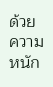ด้วยความหนัก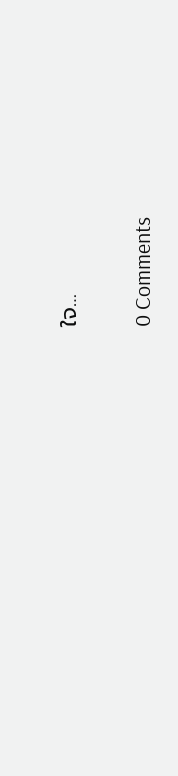ใจ…

0 Comments